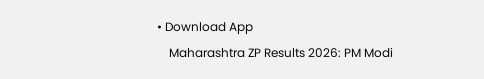• Download App
    Maharashtra ZP Results 2026: PM Modi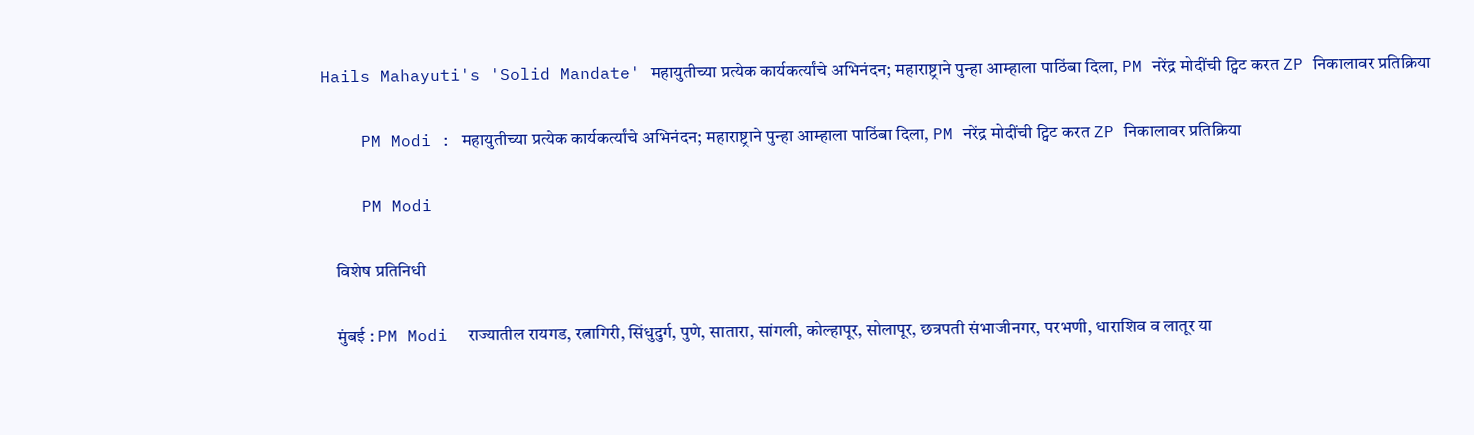Hails Mahayuti's 'Solid Mandate' महायुतीच्या प्रत्येक कार्यकर्त्यांचे अभिनंदन; महाराष्ट्राने पुन्हा आम्हाला पाठिंबा दिला, PM नरेंद्र मोदींची ट्विट करत ZP निकालावर प्रतिक्रिया

    PM Modi : महायुतीच्या प्रत्येक कार्यकर्त्यांचे अभिनंदन; महाराष्ट्राने पुन्हा आम्हाला पाठिंबा दिला, PM नरेंद्र मोदींची ट्विट करत ZP निकालावर प्रतिक्रिया

    PM Modi

    विशेष प्रतिनिधी

    मुंबई : PM Modi  राज्यातील रायगड, रत्नागिरी, सिंधुदुर्ग, पुणे, सातारा, सांगली, कोल्हापूर, सोलापूर, छत्रपती संभाजीनगर, परभणी, धाराशिव व लातूर या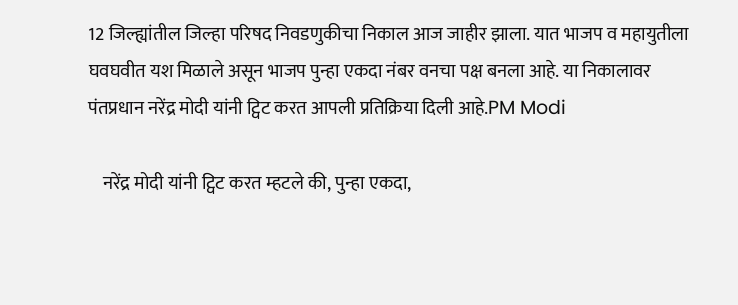12 जिल्ह्यांतील जिल्हा परिषद निवडणुकीचा निकाल आज जाहीर झाला. यात भाजप व महायुतीला घवघवीत यश मिळाले असून भाजप पुन्हा एकदा नंबर वनचा पक्ष बनला आहे. या निकालावर पंतप्रधान नरेंद्र मोदी यांनी ट्विट करत आपली प्रतिक्रिया दिली आहे.PM Modi

    नरेंद्र मोदी यांनी ट्विट करत म्हटले की, पुन्हा एकदा,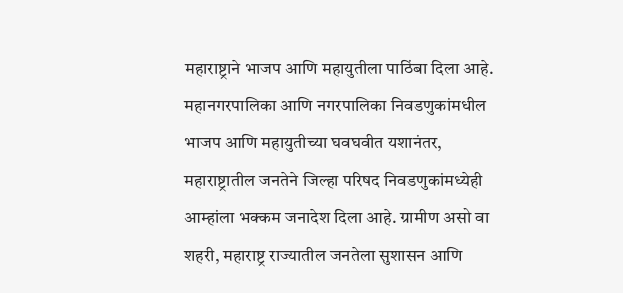महाराष्ट्राने भाजप आणि महायुतीला पाठिंबा दिला आहे. महानगरपालिका आणि नगरपालिका निवडणुकांमधील भाजप आणि महायुतीच्या घवघवीत यशानंतर, महाराष्ट्रातील जनतेने जिल्हा परिषद निवडणुकांमध्येही आम्हांला भक्कम जनादेश दिला आहे. ग्रामीण असो वा शहरी, महाराष्ट्र राज्यातील जनतेला सुशासन आणि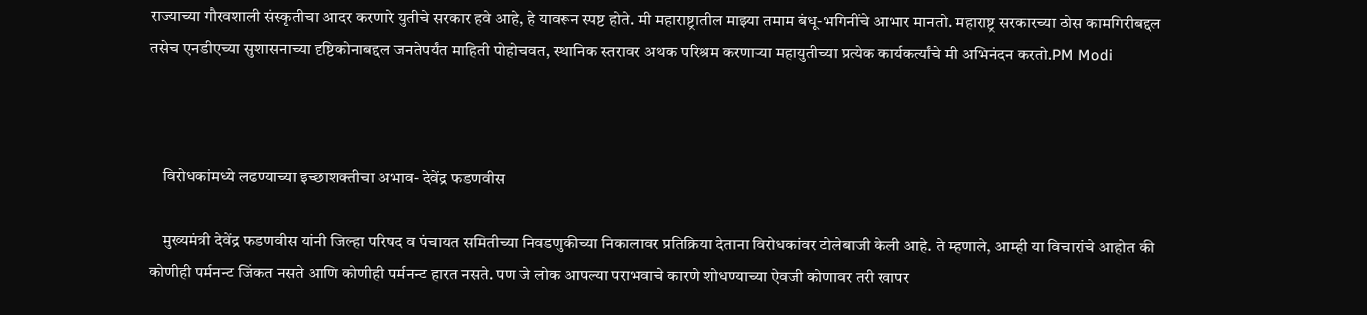राज्याच्या गौरवशाली संस्कृतीचा आदर करणारे युतीचे सरकार हवे आहे, हे यावरून स्पष्ट होते. मी महाराष्ट्रातील माझ्या तमाम बंधू-भगिनींचे आभार मानतो. महाराष्ट्र सरकारच्या ठोस कामगिरीबद्दल तसेच एनडीएच्या सुशासनाच्या दृष्टिकोनाबद्दल जनतेपर्यंत माहिती पोहोचवत, स्थानिक स्तरावर अथक परिश्रम करणाऱ्या महायुतीच्या प्रत्येक कार्यकर्त्यांचे मी अभिनंदन करतो.PM Modi



    विरोधकांमध्ये लढण्याच्या इच्छाशक्तीचा अभाव- देवेंद्र फडणवीस

    मुख्यमंत्री देवेंद्र फडणवीस यांनी जिल्हा परिषद व पंचायत समितीच्या निवडणुकीच्या निकालावर प्रतिक्रिया देताना विरोधकांवर टोलेबाजी केली आहे. ते म्हणाले, आम्ही या विचारांचे आहोत की कोणीही पर्मनन्ट जिंकत नसते आणि कोणीही पर्मनन्ट हारत नसते. पण जे लोक आपल्या पराभवाचे कारणे शोधण्याच्या ऐवजी कोणावर तरी खापर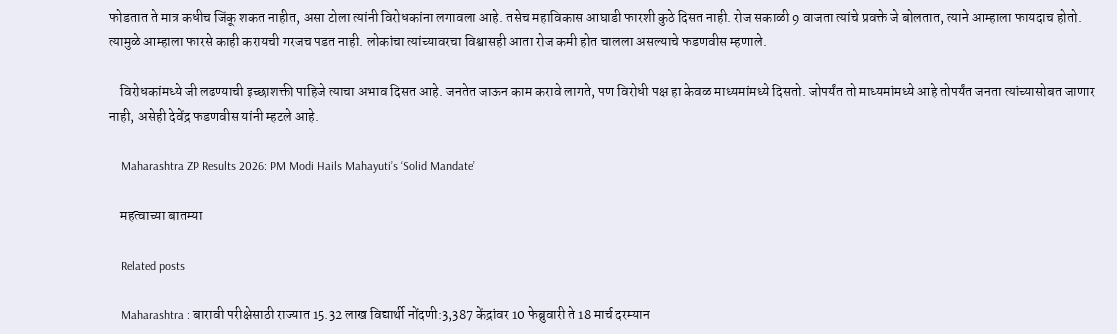फोडतात ते मात्र कधीच जिंकू शकत नाहीत, असा टोला त्यांनी विरोधकांना लगावला आहे. तसेच महाविकास आघाडी फारशी कुठे दिसत नाही. रोज सकाळी 9 वाजता त्यांचे प्रवक्ते जे बोलतात, त्याने आम्हाला फायदाच होतो. त्यामुळे आम्हाला फारसे काही करायची गरजच पडत नाही. लोकांचा त्यांच्यावरचा विश्वासही आता रोज कमी होत चालला असल्याचे फडणवीस म्हणाले.

    विरोधकांमध्ये जी लढण्याची इच्छाशक्ती पाहिजे त्याचा अभाव दिसत आहे. जनतेत जाऊन काम करावे लागते, पण विरोधी पक्ष हा केवळ माध्यमांमध्ये दिसतो. जोपर्यंत तो माध्यमांमध्ये आहे तोपर्यंत जनता त्यांच्यासोबत जाणार नाही, असेही देवेंद्र फडणवीस यांनी म्हटले आहे.

    Maharashtra ZP Results 2026: PM Modi Hails Mahayuti’s ‘Solid Mandate’

    महत्वाच्या बातम्या

    Related posts

    Maharashtra : बारावी परीक्षेसाठी राज्यात 15.32 लाख विद्यार्थी नोंदणी:3,387 केंद्रांवर 10 फेब्रुवारी ते 18 मार्च दरम्यान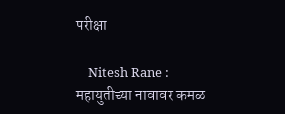परीक्षा

    Nitesh Rane : महायुतीच्या नावावर कमळ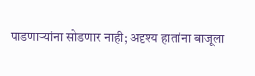पाडणाऱ्यांना सोडणार नाही; अदृश्य हातांना बाजूला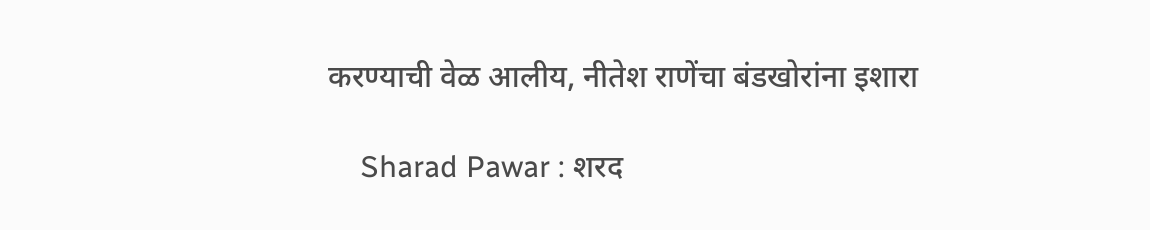करण्याची वेळ आलीय, नीतेश राणेंचा बंडखोरांना इशारा

    Sharad Pawar : शरद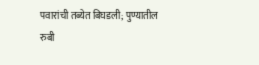पवारांची तब्येत बिघडली; पुण्यातील रुबी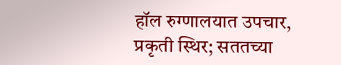हॉल रुग्णालयात उपचार, प्रकृती स्थिर; सततच्या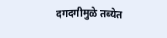दगदगीमुळे तब्येत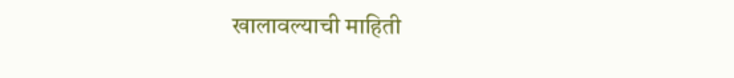खालावल्याची माहिती